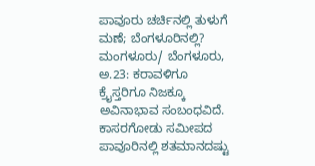ಪಾವೂರು ಚರ್ಚಿನಲ್ಲಿ ತುಳುಗೆ ಮಣೆ; ಬೆಂಗಳೂರಿನಲ್ಲಿ?
ಮಂಗಳೂರು/ ಬೆಂಗಳೂರು, ಅ.23: ಕರಾವಳಿಗೂ ಕ್ರೈಸ್ತರಿಗೂ ನಿಜಕ್ಕೂ ಅವಿನಾಭಾವ ಸಂಬಂಧವಿದೆ. ಕಾಸರಗೋಡು ಸಮೀಪದ ಪಾವೂರಿನಲ್ಲಿ ಶತಮಾನದಷ್ಟು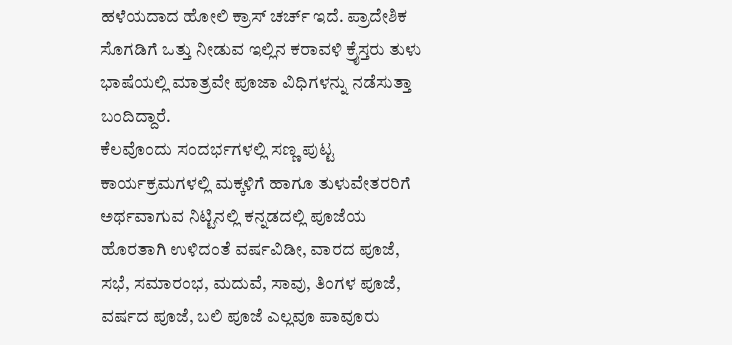ಹಳೆಯದಾದ ಹೋಲಿ ಕ್ರಾಸ್ ಚರ್ಚ್ ಇದೆ. ಪ್ರಾದೇಶಿಕ ಸೊಗಡಿಗೆ ಒತ್ತು ನೀಡುವ ಇಲ್ಲಿನ ಕರಾವಳಿ ಕ್ರೈಸ್ತರು ತುಳು ಭಾಷೆಯಲ್ಲಿ ಮಾತ್ರವೇ ಪೂಜಾ ವಿಧಿಗಳನ್ನು ನಡೆಸುತ್ತಾ ಬಂದಿದ್ದಾರೆ.
ಕೆಲವೊಂದು ಸಂದರ್ಭಗಳಲ್ಲಿ ಸಣ್ಣ ಪುಟ್ಟ ಕಾರ್ಯಕ್ರಮಗಳಲ್ಲಿ ಮಕ್ಕಳಿಗೆ ಹಾಗೂ ತುಳುವೇತರರಿಗೆ ಅರ್ಥವಾಗುವ ನಿಟ್ಟಿನಲ್ಲಿ ಕನ್ನಡದಲ್ಲಿ ಪೂಜೆಯ ಹೊರತಾಗಿ ಉಳಿದಂತೆ ವರ್ಷವಿಡೀ, ವಾರದ ಪೂಜೆ, ಸಭೆ, ಸಮಾರಂಭ, ಮದುವೆ, ಸಾವು, ತಿಂಗಳ ಪೂಜೆ, ವರ್ಷದ ಪೂಜೆ, ಬಲಿ ಪೂಜೆ ಎಲ್ಲವೂ ಪಾವೂರು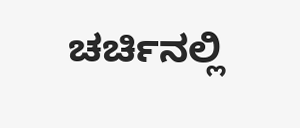ಚರ್ಚಿನಲ್ಲಿ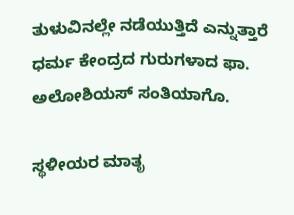ತುಳುವಿನಲ್ಲೇ ನಡೆಯುತ್ತಿದೆ ಎನ್ನುತ್ತಾರೆ ಧರ್ಮ ಕೇಂದ್ರದ ಗುರುಗಳಾದ ಫಾ. ಅಲೋಶಿಯಸ್ ಸಂತಿಯಾಗೊ.

ಸ್ಥಳೀಯರ ಮಾತೃ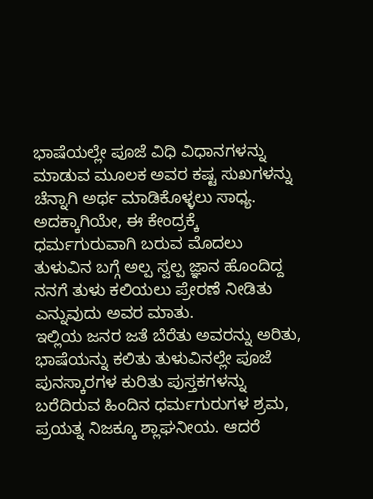ಭಾಷೆಯಲ್ಲೇ ಪೂಜೆ ವಿಧಿ ವಿಧಾನಗಳನ್ನು ಮಾಡುವ ಮೂಲಕ ಅವರ ಕಷ್ಟ ಸುಖಗಳನ್ನು ಚೆನ್ನಾಗಿ ಅರ್ಥ ಮಾಡಿಕೊಳ್ಳಲು ಸಾಧ್ಯ. ಅದಕ್ಕಾಗಿಯೇ, ಈ ಕೇಂದ್ರಕ್ಕೆ ಧರ್ಮಗುರುವಾಗಿ ಬರುವ ಮೊದಲು ತುಳುವಿನ ಬಗ್ಗೆ ಅಲ್ಪ ಸ್ವಲ್ಪ ಜ್ಞಾನ ಹೊಂದಿದ್ದ ನನಗೆ ತುಳು ಕಲಿಯಲು ಪ್ರೇರಣೆ ನೀಡಿತು ಎನ್ನುವುದು ಅವರ ಮಾತು.
ಇಲ್ಲಿಯ ಜನರ ಜತೆ ಬೆರೆತು ಅವರನ್ನು ಅರಿತು, ಭಾಷೆಯನ್ನು ಕಲಿತು ತುಳುವಿನಲ್ಲೇ ಪೂಜೆ ಪುನಸ್ಕಾರಗಳ ಕುರಿತು ಪುಸ್ತಕಗಳನ್ನು ಬರೆದಿರುವ ಹಿಂದಿನ ಧರ್ಮಗುರುಗಳ ಶ್ರಮ, ಪ್ರಯತ್ನ ನಿಜಕ್ಕೂ ಶ್ಲಾಘನೀಯ. ಆದರೆ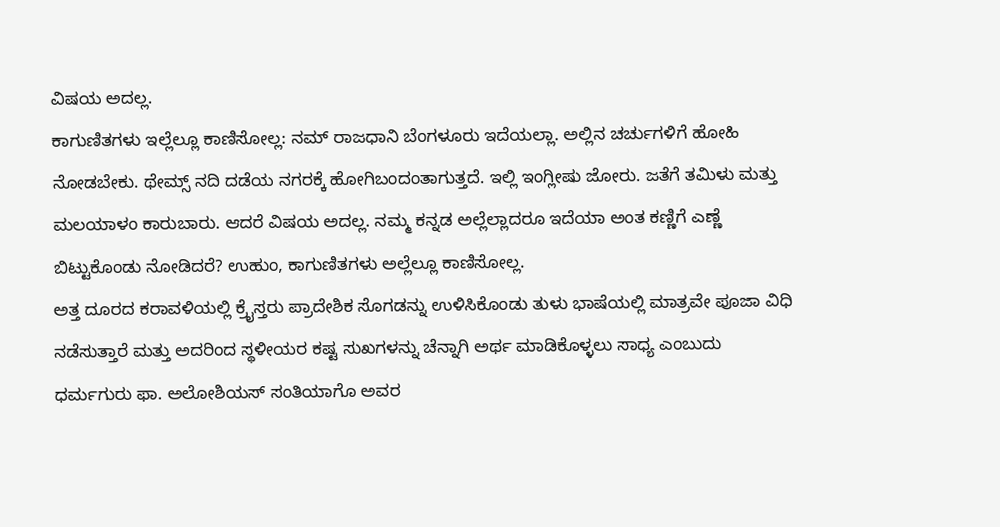ವಿಷಯ ಅದಲ್ಲ.
ಕಾಗುಣಿತಗಳು ಇಲ್ಲೆಲ್ಲೂ ಕಾಣಿಸೋಲ್ಲ: ನಮ್ ರಾಜಧಾನಿ ಬೆಂಗಳೂರು ಇದೆಯಲ್ಲಾ. ಅಲ್ಲಿನ ಚರ್ಚುಗಳಿಗೆ ಹೋಹಿ ನೋಡಬೇಕು. ಥೇಮ್ಸ್ ನದಿ ದಡೆಯ ನಗರಕ್ಕೆ ಹೋಗಿಬಂದಂತಾಗುತ್ತದೆ. ಇಲ್ಲಿ ಇಂಗ್ಲೀಷು ಜೋರು. ಜತೆಗೆ ತಮಿಳು ಮತ್ತು ಮಲಯಾಳಂ ಕಾರುಬಾರು. ಆದರೆ ವಿಷಯ ಅದಲ್ಲ. ನಮ್ಮ ಕನ್ನಡ ಅಲ್ಲೆಲ್ಲಾದರೂ ಇದೆಯಾ ಅಂತ ಕಣ್ಣಿಗೆ ಎಣ್ಣೆ ಬಿಟ್ಟುಕೊಂಡು ನೋಡಿದರೆ? ಉಹುಂ, ಕಾಗುಣಿತಗಳು ಅಲ್ಲೆಲ್ಲೂ ಕಾಣಿಸೋಲ್ಲ.
ಅತ್ತ ದೂರದ ಕರಾವಳಿಯಲ್ಲಿ ಕ್ರೈಸ್ತರು ಪ್ರಾದೇಶಿಕ ಸೊಗಡನ್ನು ಉಳಿಸಿಕೊಂಡು ತುಳು ಭಾಷೆಯಲ್ಲಿ ಮಾತ್ರವೇ ಪೂಜಾ ವಿಧಿ ನಡೆಸುತ್ತಾರೆ ಮತ್ತು ಅದರಿಂದ ಸ್ಥಳೀಯರ ಕಷ್ಟ ಸುಖಗಳನ್ನು ಚೆನ್ನಾಗಿ ಅರ್ಥ ಮಾಡಿಕೊಳ್ಳಲು ಸಾಧ್ಯ ಎಂಬುದು ಧರ್ಮಗುರು ಫಾ. ಅಲೋಶಿಯಸ್ ಸಂತಿಯಾಗೊ ಅವರ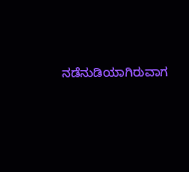ನಡೆನುಡಿಯಾಗಿರುವಾಗ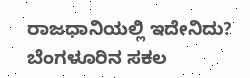ರಾಜಧಾನಿಯಲ್ಲಿ ಇದೇನಿದು?
ಬೆಂಗಳೂರಿನ ಸಕಲ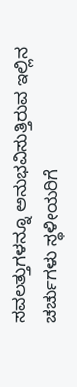ಸವಲತ್ತುಗಳನ್ನೂ ಅನುಭವಿಸುತ್ತಿರುವ ಇಲ್ಲಿನ ಚರ್ಚುಗಳು ಸ್ಥಳೀಯರಿಗೆ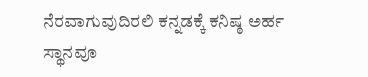ನೆರವಾಗುವುದಿರಲಿ ಕನ್ನಡಕ್ಕೆ ಕನಿಷ್ಠ ಅರ್ಹ ಸ್ಥಾನವೂ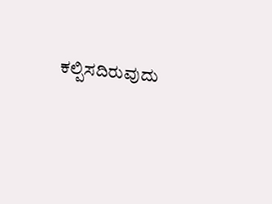ಕಲ್ಪಿಸದಿರುವುದು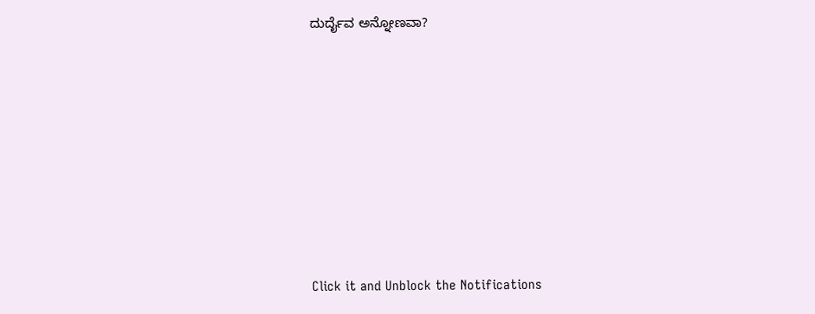ದುರ್ದೈವ ಅನ್ನೋಣವಾ?












Click it and Unblock the Notifications